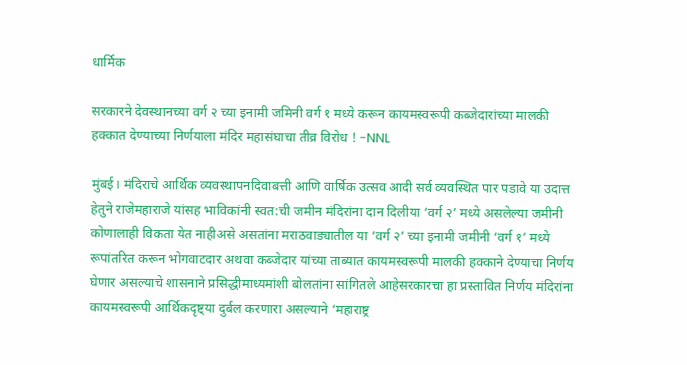धार्मिक

सरकारने देवस्थानच्या वर्ग २ च्या इनामी जमिनी वर्ग १ मध्ये करून कायमस्वरूपी कब्जेदारांच्या मालकी हक्कात देण्याच्या निर्णयाला मंदिर महासंघाचा तीव्र विरोध ! -NNL

मुंबई। मंदिराचे आर्थिक व्यवस्थापनदिवाबत्ती आणि वार्षिक उत्सव आदी सर्व व्यवस्थित पार पडावे या उदात्त हेतुने राजेमहाराजे यांसह भाविकांनी स्वत:ची जमीन मंदिरांना दान दिलीया ‘वर्ग २’ मध्ये असलेल्या जमीनी कोणालाही विकता येत नाहीअसे असतांना मराठवाड्यातील या ‘वर्ग २’ च्या इनामी जमीनी ‘वर्ग १’ मध्ये रूपांतरित करून भोगवाटदार अथवा कब्जेदार यांच्या ताब्यात कायमस्वरूपी मालकी हक्काने देण्याचा निर्णय घेणार असल्याचे शासनाने प्रसिद्धीमाध्यमांशी बोलतांना सांगितले आहेसरकारचा हा प्रस्तावित निर्णय मंदिरांना कायमस्वरूपी आर्थिकदृष्ट्या दुर्बल करणारा असल्याने ‘महाराष्ट्र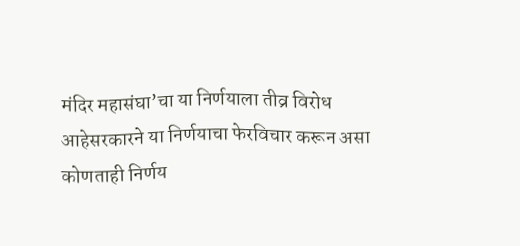मंदिर महासंघा’चा या निर्णयाला तीव्र विरोध आहेसरकारने या निर्णयाचा फेरविचार करून असा कोणताही निर्णय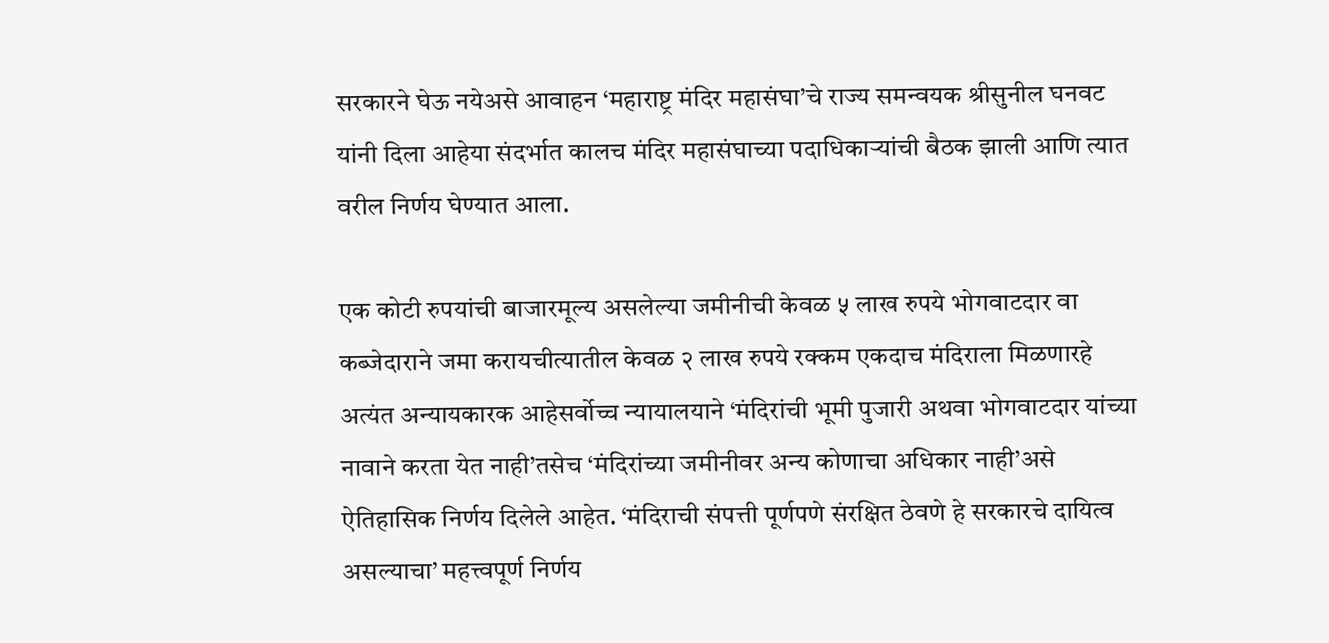सरकारने घेऊ नयेअसे आवाहन ‘महाराष्ट्र मंदिर महासंघा’चे राज्य समन्वयक श्रीसुनील घनवट यांनी दिला आहेया संदर्भात कालच मंदिर महासंघाच्या पदाधिकार्‍यांची बैठक झाली आणि त्यात वरील निर्णय घेण्यात आला.

एक कोटी रुपयांची बाजारमूल्य असलेल्या जमीनीची केवळ ५ लाख रुपये भोगवाटदार वा कब्जेदाराने जमा करायचीत्यातील केवळ २ लाख रुपये रक्कम एकदाच मंदिराला मिळणारहे अत्यंत अन्यायकारक आहेसर्वोच्च न्यायालयाने ‘मंदिरांची भूमी पुजारी अथवा भोगवाटदार यांच्या नावाने करता येत नाही’तसेच ‘मंदिरांच्या जमीनीवर अन्य कोणाचा अधिकार नाही’असे ऐतिहासिक निर्णय दिलेले आहेत. ‘मंदिराची संपत्ती पूर्णपणे संरक्षित ठेवणे हे सरकारचे दायित्व असल्याचा’ महत्त्वपूर्ण निर्णय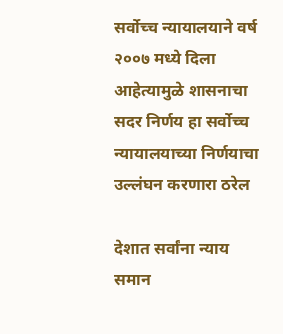सर्वोच्च न्यायालयाने वर्ष २००७ मध्ये दिला आहेत्यामुळे शासनाचा सदर निर्णय हा सर्वोच्च न्यायालयाच्या निर्णयाचा उल्लंघन करणारा ठरेल

देशात सर्वांना न्याय समान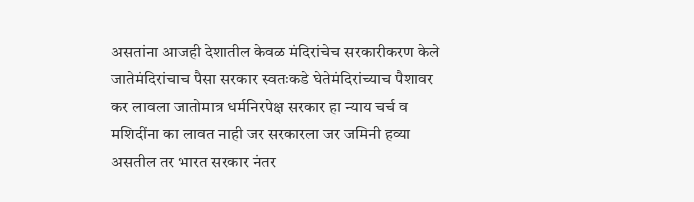असतांना आजही देशातील केवळ मंदिरांचेच सरकारीकरण केले जातेमंदिरांचाच पैसा सरकार स्वतःकडे घेतेमंदिरांच्याच पैशावर कर लावला जातोमात्र धर्मनिरपेक्ष सरकार हा न्याय चर्च व मशिदींना का लावत नाही जर सरकारला जर जमिनी हव्या असतील तर भारत सरकार नंतर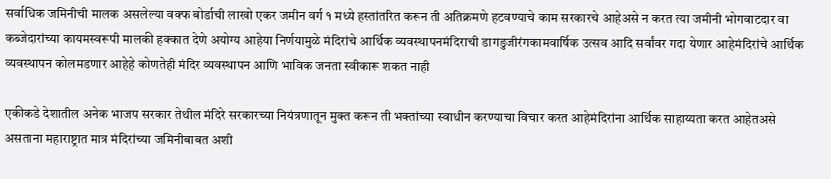सर्वाधिक जमिनीची मालक असलेल्या वक्फ बोर्डाची लाखो एकर जमीन वर्ग १ मध्ये हस्तांतरित करून ती अतिक्रमणे हटवण्याचे काम सरकारचे आहेअसे न करत त्या जमीनी भोगवाटदार वा कब्जेदारांच्या कायमस्वरूपी मालकी हक्कात देणे अयोग्य आहेया निर्णयामुळे मंदिरांचे आर्थिक व्यवस्थापनमंदिराची डागडुजीरंगकामवार्षिक उत्सव आदि सर्वांवर गदा येणार आहेमंदिरांचे आर्थिक व्यवस्थापन कोलमडणार आहेहे कोणतेही मंदिर व्यवस्थापन आणि भाविक जनता स्वीकारू शकत नाही

एकीकडे देशातील अनेक भाजप सरकार तेथील मंदिरे सरकारच्या नियंत्रणातून मुक्त करून ती भक्तांच्या स्वाधीन करण्याचा विचार करत आहेमंदिरांना आर्थिक साहाय्यता करत आहेतअसे असताना महाराष्ट्रात मात्र मंदिरांच्या जमिनीबाबत अशी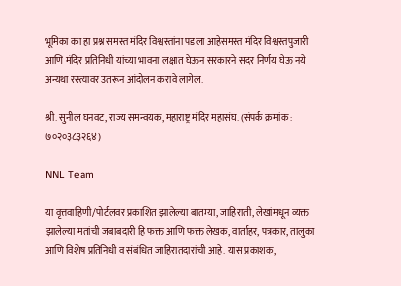भूमिका का हा प्रश्न समस्त मंदिर विश्वस्तांना पडला आहेसमस्त मंदिर विश्वस्तपुजारी आणि मंदिर प्रतिनिधी यांच्या भावना लक्षात घेऊन सरकारने सदर निर्णय घेऊ नये अन्यथा रस्त्यावर उतरून आंदोलन करावे लागेल.

श्री. सुनील घनवट, राज्य समन्वयक, महाराष्ट्र मंदिर महासंघ. (संपर्क क्रमांक : ७०२०३८३२६४)

NNL Team

या वृत्तवाहिणी/पोर्टलवर प्रकाशित झालेल्या बातम्या, जाहिराती, लेखांमधून व्यक्त झालेल्या मतांची जबाबदारी हि फक्त आणि फक्त लेखक, वार्ताहर, पत्रकार, तालुका आणि विशेष प्रतिनिधी व संबंधित जाहिरातदारांची आहे. यास प्रकाशक,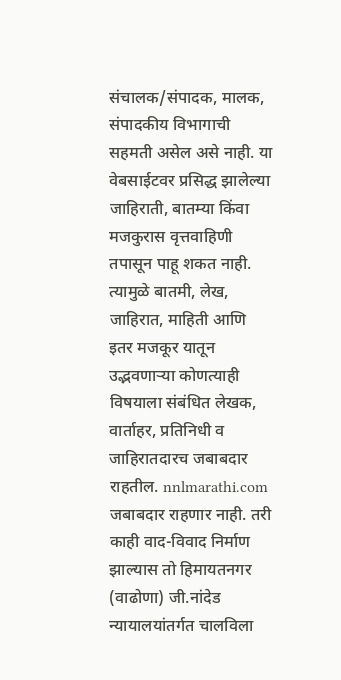संचालक/संपादक, मालक, संपादकीय विभागाची सहमती असेल असे नाही. या वेबसाईटवर प्रसिद्ध झालेल्या जाहिराती, बातम्या किंवा मजकुरास वृत्तवाहिणी तपासून पाहू शकत नाही. त्यामुळे बातमी, लेख, जाहिरात, माहिती आणि इतर मजकूर यातून उद्भवणाऱ्या कोणत्याही विषयाला संबंधित लेखक, वार्ताहर, प्रतिनिधी व जाहिरातदारच जबाबदार राहतील. nnlmarathi.com जबाबदार राहणार नाही. तरी काही वाद-विवाद निर्माण झाल्यास तो हिमायतनगर (वाढोणा) जी.नांदेड न्यायालयांतर्गत चालविला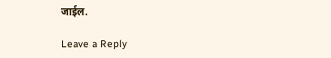जाईल.

Leave a Reply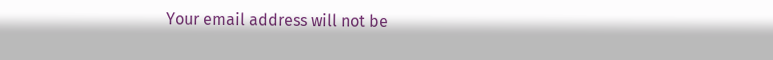Your email address will not be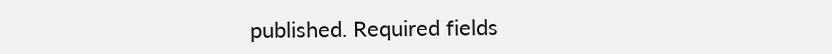published. Required fields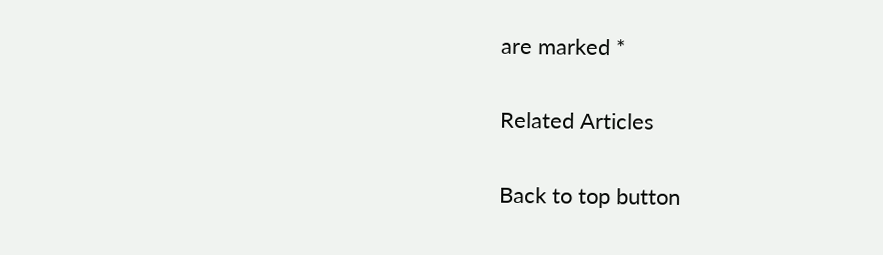are marked *

Related Articles

Back to top button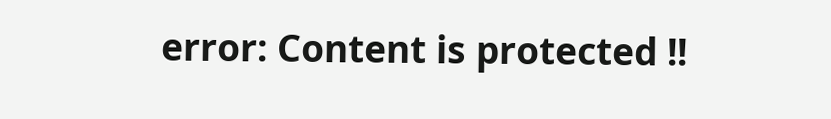error: Content is protected !!